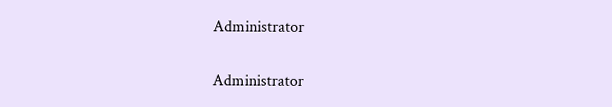Administrator

Administrator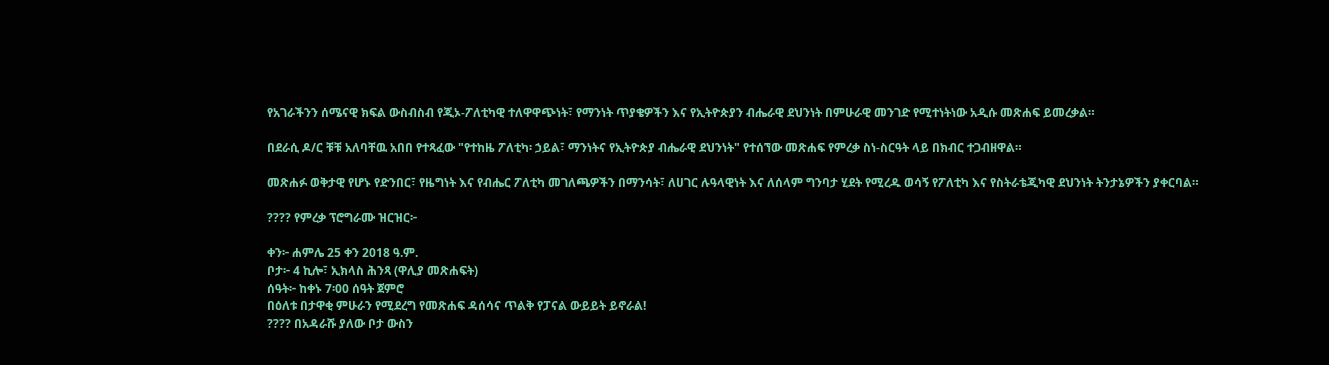የአገራችንን ሰሜናዊ ክፍል ውስብስብ የጂኦ-ፖለቲካዊ ተለዋዋጭነት፣ የማንነት ጥያቄዎችን እና የኢትዮጵያን ብሔራዊ ደህንነት በምሁራዊ መንገድ የሚተነትነው አዲሱ መጽሐፍ ይመረቃል።

በደራሲ ዶ/ር ቹቹ አለባቸዉ አበበ የተጻፈው "የተከዜ ፖለቲካ፡ ኃይል፣ ማንነትና የኢትዮጵያ ብሔራዊ ደህንነት" የተሰኘው መጽሐፍ የምረቃ ስነ-ስርዓት ላይ በክብር ተጋብዘዋል።

መጽሐፉ ወቅታዊ የሆኑ የድንበር፣ የዜግነት እና የብሔር ፖለቲካ መገለጫዎችን በማንሳት፣ ለሀገር ሉዓላዊነት እና ለሰላም ግንባታ ሂደት የሚረዱ ወሳኝ የፖለቲካ እና የስትራቴጂካዊ ደህንነት ትንታኔዎችን ያቀርባል።

???? የምረቃ ፕሮግራሙ ዝርዝር፦

ቀን፦ ሐምሌ 25 ቀን 2018 ዓ.ም.
ቦታ፦ 4 ኪሎ፣ ኢክላስ ሕንጻ (ዋሊያ መጽሐፍት)
ሰዓት፦ ከቀኑ 7፡00 ሰዓት ጀምሮ
በዕለቱ በታዋቂ ምሁራን የሚደረግ የመጽሐፍ ዳሰሳና ጥልቅ የፓናል ውይይት ይኖራል!
???? በአዳራሹ ያለው ቦታ ውስን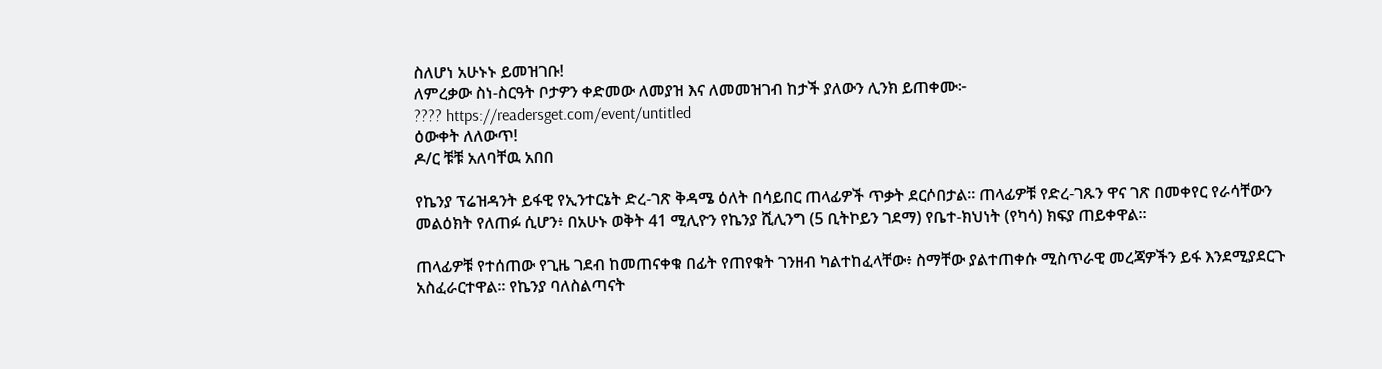ስለሆነ አሁኑኑ ይመዝገቡ!
ለምረቃው ስነ-ስርዓት ቦታዎን ቀድመው ለመያዝ እና ለመመዝገብ ከታች ያለውን ሊንክ ይጠቀሙ፦
???? https://readersget.com/event/untitled
ዕውቀት ለለውጥ!
ዶ/ር ቹቹ አለባቸዉ አበበ

የኬንያ ፕሬዝዳንት ይፋዊ የኢንተርኔት ድረ-ገጽ ቅዳሜ ዕለት በሳይበር ጠላፊዎች ጥቃት ደርሶበታል። ጠላፊዎቹ የድረ-ገጹን ዋና ገጽ በመቀየር የራሳቸውን መልዕክት የለጠፉ ሲሆን፥ በአሁኑ ወቅት 41 ሚሊዮን የኬንያ ሺሊንግ (5 ቢትኮይን ገደማ) የቤተ-ክህነት (የካሳ) ክፍያ ጠይቀዋል።

ጠላፊዎቹ የተሰጠው የጊዜ ገደብ ከመጠናቀቁ በፊት የጠየቁት ገንዘብ ካልተከፈላቸው፥ ስማቸው ያልተጠቀሱ ሚስጥራዊ መረጃዎችን ይፋ እንደሚያደርጉ አስፈራርተዋል። የኬንያ ባለስልጣናት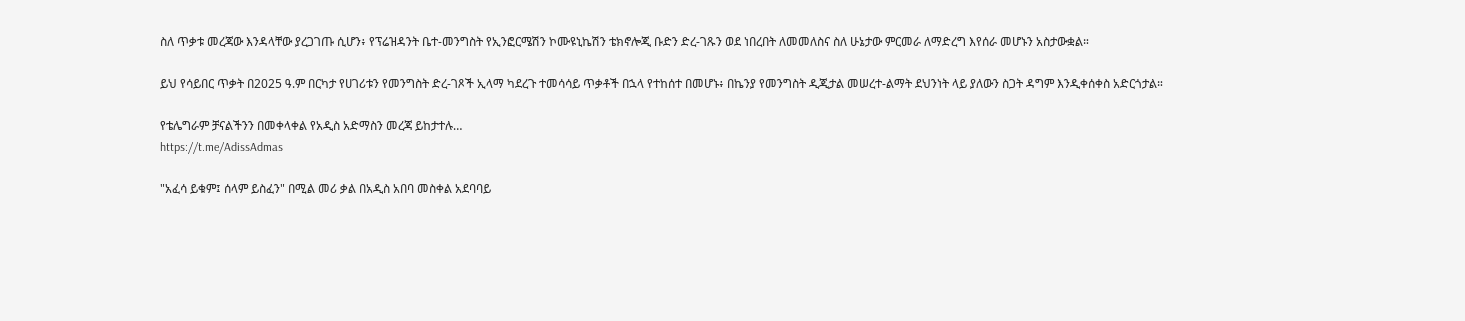ስለ ጥቃቱ መረጃው እንዳላቸው ያረጋገጡ ሲሆን፥ የፕሬዝዳንት ቤተ-መንግስት የኢንፎርሜሽን ኮሙዩኒኬሽን ቴክኖሎጂ ቡድን ድረ-ገጹን ወደ ነበረበት ለመመለስና ስለ ሁኔታው ምርመራ ለማድረግ እየሰራ መሆኑን አስታውቋል።

ይህ የሳይበር ጥቃት በ2025 ዓ.ም በርካታ የሀገሪቱን የመንግስት ድረ-ገጾች ኢላማ ካደረጉ ተመሳሳይ ጥቃቶች በኋላ የተከሰተ በመሆኑ፥ በኬንያ የመንግስት ዲጂታል መሠረተ-ልማት ደህንነት ላይ ያለውን ስጋት ዳግም እንዲቀሰቀስ አድርጎታል።

የቴሌግራም ቻናልችንን በመቀላቀል የአዲስ አድማስን መረጃ ይከታተሉ…
https://t.me/AdissAdmas

"አፈሳ ይቁም፤ ሰላም ይስፈን" በሚል መሪ ቃል በአዲስ አበባ መስቀል አደባባይ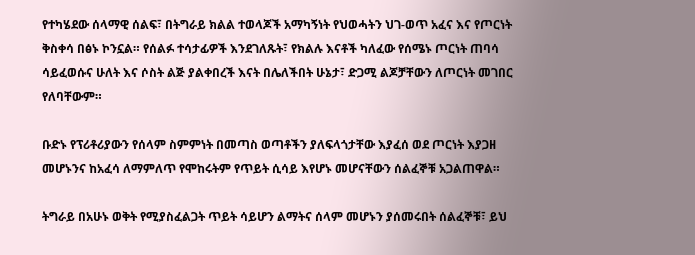የተካሄደው ሰላማዊ ሰልፍ፣ በትግራይ ክልል ተወላጆች አማካኝነት የህወሓትን ህገ-ወጥ አፈና እና የጦርነት ቅስቀሳ በፅኑ ኮንኗል። የሰልፉ ተሳታፊዎች እንደገለጹት፣ የክልሉ እናቶች ካለፈው የሰሜኑ ጦርነት ጠባሳ ሳይፈወሱና ሁለት እና ሶስት ልጅ ያልቀበረች እናት በሌለችበት ሁኔታ፣ ድጋሚ ልጆቻቸውን ለጦርነት መገበር የለባቸውም።

ቡድኑ የፕሪቶሪያውን የሰላም ስምምነት በመጣስ ወጣቶችን ያለፍላጎታቸው እያፈሰ ወደ ጦርነት እያጋዘ መሆኑንና ከአፈሳ ለማምለጥ የሞከሩትም የጥይት ሲሳይ እየሆኑ መሆናቸውን ሰልፈኞቹ አጋልጠዋል።

ትግራይ በአሁኑ ወቅት የሚያስፈልጋት ጥይት ሳይሆን ልማትና ሰላም መሆኑን ያሰመሩበት ሰልፈኞቹ፣ ይህ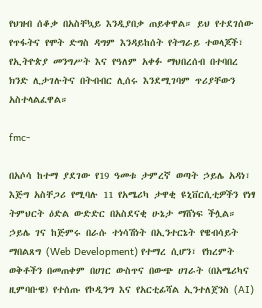የህዝብ ሰቆቃ በአስቸኳይ እንዲያበቃ ጠይቀዋል። ይህ የተደገሰው የጥፋትና የሞት ድግስ ዳግም እንዳይከሰት የትግራይ ተወላጆች፣ የኢትዮጵያ መንግሥት እና የዓለም አቀፉ ማህበረሰብ በተባበረ ክንድ ሊታገሉትና በትብብር ሊሰሩ እንደሚገባም ጥሪያቸውን አስተላልፈዋል።

fmc-

በአሶሳ ከተማ ያደገው የ19 ዓመቱ ታምረኛ ወጣት ኃይሌ አዳነ፣ እጅግ አስቸጋሪ የሚባሉ 11 የአሜሪካ ታዋቂ ዩኒቨርሲቲዎችን የነፃ ትምህርት ዕድል ውድድር በአስደናቂ ሁኔታ ማሸነፍ ችሏል። ኃይሌ ገና ከጅምሩ በራሱ ተነሳሽነት በኢንተርኔት የዌብሳይት ማበልጸግ (Web Development) የተማረ ሲሆን፣ የክረምት ወቅቶችን በመጠቀም በሀገር ውስጥና በውጭ ሀገራት (በአሜሪካና ዚምባቡዌ) የተሰጡ የኮዲንግ እና የአርቲፊሻል ኢንተለጀንስ (AI)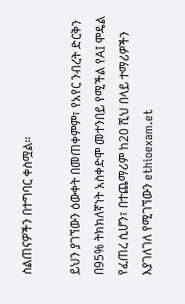ስልጠናዎችን በተግባር ቀስሟል።

ይህን ያገኘውን ዕውቀት በመጠቀምም፣ የአየር ንብረት ድርቅን በ95% ትክክለኛነት አስቀድሞ መተንበይ የሚችል የAI ሞዴል የፈጠረ ሲሆን፣ በተጨማሪም ከ20 ሺህ በላይ ተማሪዎችን እያገለገለ የሚገኘውን ethioexam.et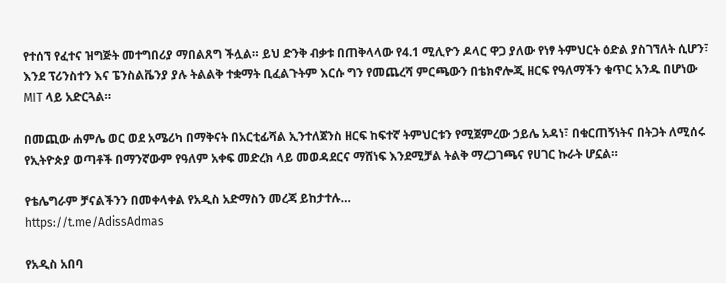የተሰኘ የፈተና ዝግጅት መተግበሪያ ማበልጸግ ችሏል። ይህ ድንቅ ብቃቱ በጠቅላላው የ4.1 ሚሊዮን ዶላር ዋጋ ያለው የነፃ ትምህርት ዕድል ያስገኘለት ሲሆን፣ እንደ ፕሪንስተን እና ፔንስልቬንያ ያሉ ትልልቅ ተቋማት ቢፈልጉትም እርሱ ግን የመጨረሻ ምርጫውን በቴክኖሎጂ ዘርፍ የዓለማችን ቁጥር አንዱ በሆነው MIT ላይ አድርጓል።

በመጪው ሐምሌ ወር ወደ አሜሪካ በማቅናት በአርቲፊሻል ኢንተለጀንስ ዘርፍ ከፍተኛ ትምህርቱን የሚጀምረው ኃይሌ አዳነ፣ በቁርጠኝነትና በትጋት ለሚሰሩ የኢትዮጵያ ወጣቶች በማንኛውም የዓለም አቀፍ መድረክ ላይ መወዳደርና ማሸነፍ እንደሚቻል ትልቅ ማረጋገጫና የሀገር ኩራት ሆኗል።

የቴሌግራም ቻናልችንን በመቀላቀል የአዲስ አድማስን መረጃ ይከታተሉ…
https://t.me/AdissAdmas

የአዲስ አበባ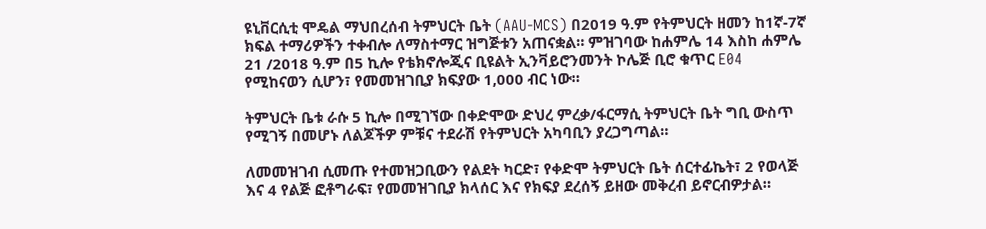ዩኒቨርሲቲ ሞዴል ማህበረሰብ ትምህርት ቤት (AAU-MCS) በ2019 ዓ.ም የትምህርት ዘመን ከ1ኛ-7ኛ ክፍል ተማሪዎችን ተቀብሎ ለማስተማር ዝግጅቱን አጠናቋል። ምዝገባው ከሐምሌ 14 እስከ ሐምሌ 21 /2018 ዓ.ም በ5 ኪሎ የቴክኖሎጂና ቢዩልት ኢንቫይሮንመንት ኮሌጅ ቢሮ ቁጥር E04 የሚከናወን ሲሆን፣ የመመዝገቢያ ክፍያው 1,000 ብር ነው።

ትምህርት ቤቱ ራሱ 5 ኪሎ በሚገኘው በቀድሞው ድህረ ምረቃ/ፋርማሲ ትምህርት ቤት ግቢ ውስጥ የሚገኝ በመሆኑ ለልጆችዎ ምቹና ተደራሽ የትምህርት አካባቢን ያረጋግጣል።

ለመመዝገብ ሲመጡ የተመዝጋቢውን የልደት ካርድ፣ የቀድሞ ትምህርት ቤት ሰርተፊኬት፣ 2 የወላጅ እና 4 የልጅ ፎቶግራፍ፣ የመመዝገቢያ ክላሰር እና የክፍያ ደረሰኝ ይዘው መቅረብ ይኖርብዎታል።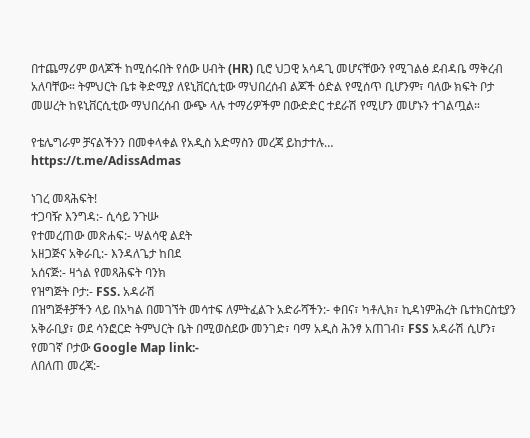በተጨማሪም ወላጆች ከሚሰሩበት የሰው ሀብት (HR) ቢሮ ህጋዊ አሳዳጊ መሆናቸውን የሚገልፅ ደብዳቤ ማቅረብ አለባቸው። ትምህርት ቤቱ ቅድሚያ ለዩኒቨርሲቲው ማህበረሰብ ልጆች ዕድል የሚሰጥ ቢሆንም፣ ባለው ክፍት ቦታ መሠረት ከዩኒቨርሲቲው ማህበረሰብ ውጭ ላሉ ተማሪዎችም በውድድር ተደራሽ የሚሆን መሆኑን ተገልጧል።

የቴሌግራም ቻናልችንን በመቀላቀል የአዲስ አድማስን መረጃ ይከታተሉ…
https://t.me/AdissAdmas

ነገረ መጻሕፍት!
ተጋባዥ እንግዳ:- ሲሳይ ንጉሡ
የተመረጠው መጽሐፍ:- ሣልሳዊ ልደት
አዘጋጅና አቅራቢ:- እንዳለጌታ ከበደ
አሰናጅ:- ዛጎል የመጻሕፍት ባንክ
የዝግጅት ቦታ:- FSS. አዳራሽ
በዝግጅቶቻችን ላይ በአካል በመገኘት መሳተፍ ለምትፈልጉ አድራሻችን:- ቀበና፣ ካቶሊክ፣ ኪዳነምሕረት ቤተክርስቲያን አቅራቢያ፣ ወደ ሳንፎርድ ትምህርት ቤት በሚወስደው መንገድ፣ ባማ አዲስ ሕንፃ አጠገብ፣ FSS አዳራሽ ሲሆን፣ የመገኛ ቦታው Google Map link:-
ለበለጠ መረጃ:-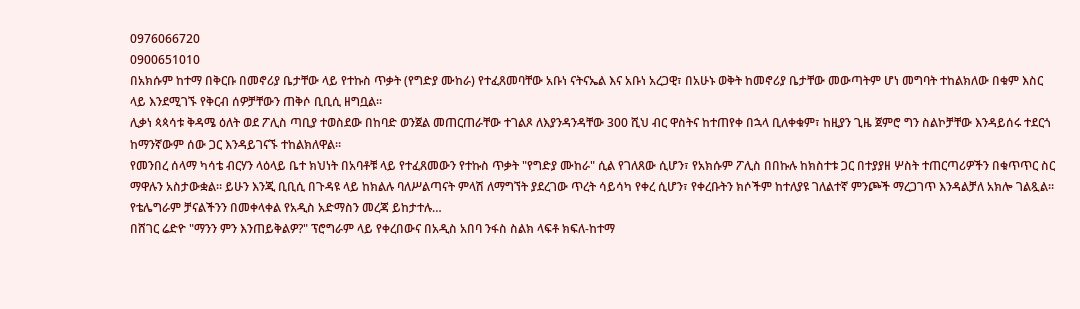0976066720
0900651010
በአክሱም ከተማ በቅርቡ በመኖሪያ ቤታቸው ላይ የተኩስ ጥቃት (የግድያ ሙከራ) የተፈጸመባቸው አቡነ ናትናኤል እና አቡነ አረጋዊ፣ በአሁኑ ወቅት ከመኖሪያ ቤታቸው መውጣትም ሆነ መግባት ተከልክለው በቁም እስር ላይ እንደሚገኙ የቅርብ ሰዎቻቸውን ጠቅሶ ቢቢሲ ዘግቧል።
ሊቃነ ጳጳሳቱ ቅዳሜ ዕለት ወደ ፖሊስ ጣቢያ ተወስደው በከባድ ወንጀል መጠርጠራቸው ተገልጾ ለእያንዳንዳቸው 300 ሺህ ብር ዋስትና ከተጠየቀ በኋላ ቢለቀቁም፣ ከዚያን ጊዜ ጀምሮ ግን ስልኮቻቸው እንዳይሰሩ ተደርጎ ከማንኛውም ሰው ጋር እንዳይገናኙ ተከልክለዋል።
የመንበረ ሰላማ ካሳቴ ብርሃን ላዕላይ ቤተ ክህነት በአባቶቹ ላይ የተፈጸመውን የተኩስ ጥቃት "የግድያ ሙከራ" ሲል የገለጸው ሲሆን፣ የአክሱም ፖሊስ በበኩሉ ከክስተቱ ጋር በተያያዘ ሦስት ተጠርጣሪዎችን በቁጥጥር ስር ማዋሉን አስታውቋል። ይሁን እንጂ ቢቢሲ በጉዳዩ ላይ ከክልሉ ባለሥልጣናት ምላሽ ለማግኘት ያደረገው ጥረት ሳይሳካ የቀረ ሲሆን፣ የቀረቡትን ክሶችም ከተለያዩ ገለልተኛ ምንጮች ማረጋገጥ እንዳልቻለ አክሎ ገልጿል።
የቴሌግራም ቻናልችንን በመቀላቀል የአዲስ አድማስን መረጃ ይከታተሉ…
በሸገር ሬድዮ "ማንን ምን እንጠይቅልዎ?" ፕሮግራም ላይ የቀረበውና በአዲስ አበባ ንፋስ ስልክ ላፍቶ ክፍለ-ከተማ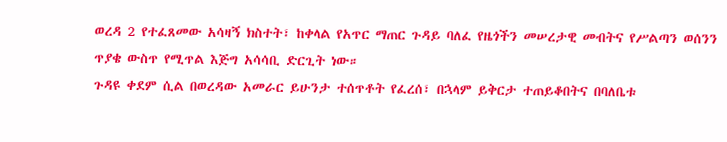ወረዳ 2 የተፈጸመው አሳዛኝ ክስተት፣ ከቀላል የአጥር ማጠር ጉዳይ ባለፈ የዜጎችን መሠረታዊ መብትና የሥልጣን ወሰንን ጥያቄ ውስጥ የሚጥል እጅግ አሳሳቢ ድርጊት ነው።
ጉዳዩ ቀደም ሲል በወረዳው አመራር ይሁንታ ተሰጥቶት የፈረሰ፣ በኋላም ይቅርታ ተጠይቆበትና በባለቤቱ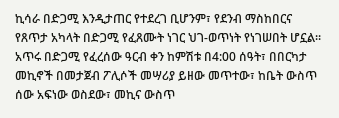ኪሳራ በድጋሚ እንዲታጠር የተደረገ ቢሆንም፣ የደንብ ማስከበርና የጸጥታ አካላት በድጋሚ የፈጸሙት ነገር ህገ-ወጥነት የነገሠበት ሆኗል።
አጥሩ በድጋሚ የፈረሰው ዓርብ ቀን ከምሽቱ በ4:00 ሰዓት፣ በበርካታ መኪኖች በመታጀብ ፖሊሶች መሣሪያ ይዘው መጥተው፣ ከቤት ውስጥ ሰው አፍነው ወስደው፣ መኪና ውስጥ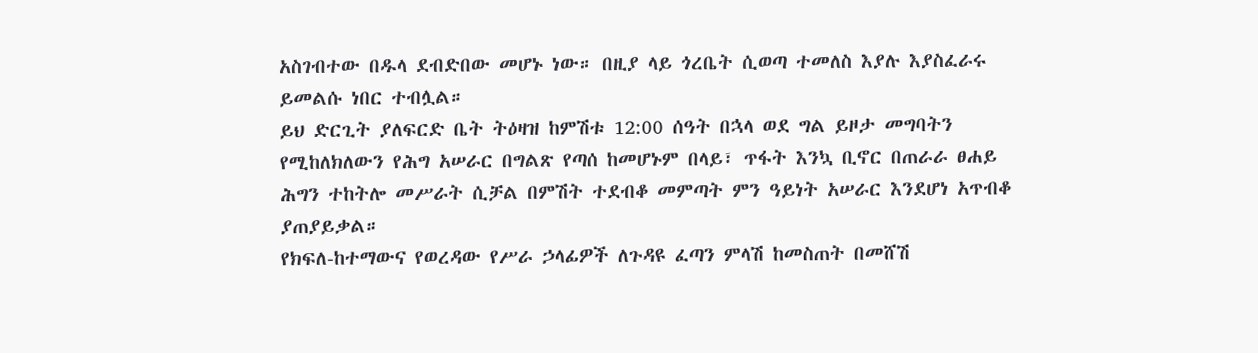አስገብተው በዱላ ደብድበው መሆኑ ነው። በዚያ ላይ ጎረቤት ሲወጣ ተመለስ እያሉ እያስፈራሩ ይመልሱ ነበር ተብሏል።
ይህ ድርጊት ያለፍርድ ቤት ትዕዛዝ ከምሽቱ 12:00 ሰዓት በኋላ ወደ ግል ይዞታ መግባትን የሚከለክለውን የሕግ አሠራር በግልጽ የጣሰ ከመሆኑም በላይ፣ ጥፋት እንኳ ቢኖር በጠራራ ፀሐይ ሕግን ተከትሎ መሥራት ሲቻል በምሽት ተደብቆ መምጣት ምን ዓይነት አሠራር እንደሆነ አጥብቆ ያጠያይቃል።
የክፍለ-ከተማውና የወረዳው የሥራ ኃላፊዎች ለጉዳዩ ፈጣን ምላሽ ከመስጠት በመሸሽ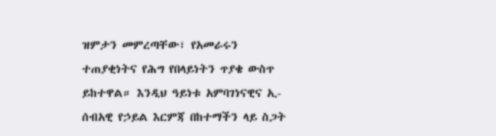ዝምታን መምረጣቸው፣ የአመራሩን ተጠያቂነትና የሕግ የበላይነትን ጥያቄ ውስጥ ይከተዋል። እንዲህ ዓይነቱ አምባገነናዊና ኢ-ሰብአዊ የኃይል እርምጃ በከተማችን ላይ ስጋት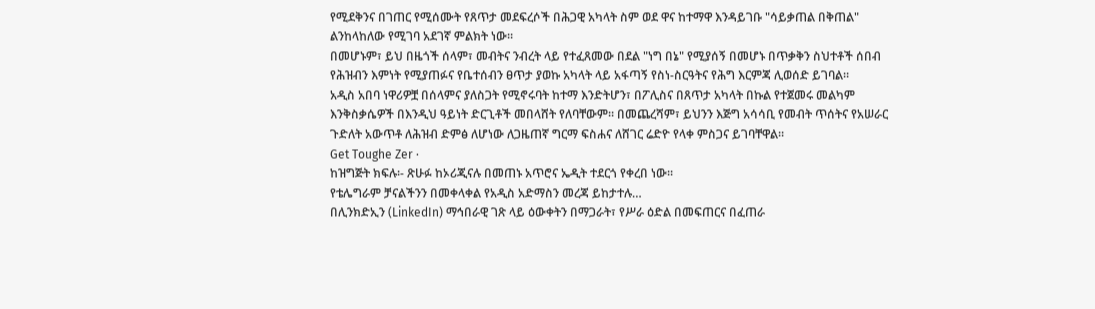የሚደቅንና በገጠር የሚሰሙት የጸጥታ መደፍረሶች በሕጋዊ አካላት ስም ወደ ዋና ከተማዋ እንዳይገቡ "ሳይቃጠል በቅጠል" ልንከላከለው የሚገባ አደገኛ ምልክት ነው።
በመሆኑም፣ ይህ በዜጎች ሰላም፣ መብትና ንብረት ላይ የተፈጸመው በደል "ነግ በኔ" የሚያሰኝ በመሆኑ በጥቃቅን ስህተቶች ሰበብ የሕዝብን እምነት የሚያጠፉና የቤተሰብን ፀጥታ ያወኩ አካላት ላይ አፋጣኝ የስነ-ስርዓትና የሕግ እርምጃ ሊወሰድ ይገባል።
አዲስ አበባ ነዋሪዎቿ በሰላምና ያለስጋት የሚኖሩባት ከተማ እንድትሆን፣ በፖሊስና በጸጥታ አካላት በኩል የተጀመሩ መልካም እንቅስቃሴዎች በእንዲህ ዓይነት ድርጊቶች መበላሸት የለባቸውም። በመጨረሻም፣ ይህንን እጅግ አሳሳቢ የመብት ጥሰትና የአሠራር ጉድለት አውጥቶ ለሕዝብ ድምፅ ለሆነው ለጋዜጠኛ ግርማ ፍስሐና ለሸገር ሬድዮ የላቀ ምስጋና ይገባቸዋል።
Get Toughe Zer ·
ከዝግጅት ክፍሉ፡- ጽሁፉ ከኦሪጂናሉ በመጠኑ አጥሮና ኤዲት ተደርጎ የቀረበ ነው፡፡
የቴሌግራም ቻናልችንን በመቀላቀል የአዲስ አድማስን መረጃ ይከታተሉ…
በሊንክድኢን (LinkedIn) ማኅበራዊ ገጽ ላይ ዕውቀትን በማጋራት፣ የሥራ ዕድል በመፍጠርና በፈጠራ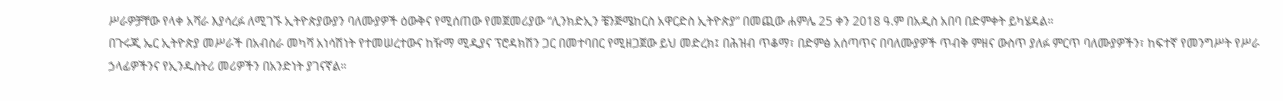ሥራዎቻቸው የላቀ አሻራ እያሳረፉ ለሚገኙ ኢትዮጵያውያን ባለሙያዎች ዕውቅና የሚሰጠው የመጀመሪያው “ሊንክድኢን ቼንጅሜከርስ አዋርድስ ኢትዮጵያ” በመጪው ሐምሌ 25 ቀን 2018 ዓ.ም በአዲስ አበባ በድምቀት ይካሄዳል።
በጉሩጂ ኤር ኢትዮጵያ መሥራች በአብስራ መካሻ አነሳሽነት የተመሠረተውና ከዥማ ሚዲያና ፕሮዳክሽን ጋር በመተባበር የሚዘጋጀው ይህ መድረክ፤ በሕዝብ ጥቆማ፣ በድምፅ አሰጣጥና በባለሙያዎች ጥብቅ ምዘና ውስጥ ያለፉ ምርጥ ባለሙያዎችን፣ ከፍተኛ የመንግሥት የሥራ ኃላፊዎችንና የኢንዱስትሪ መሪዎችን በአንድነት ያገናኛል።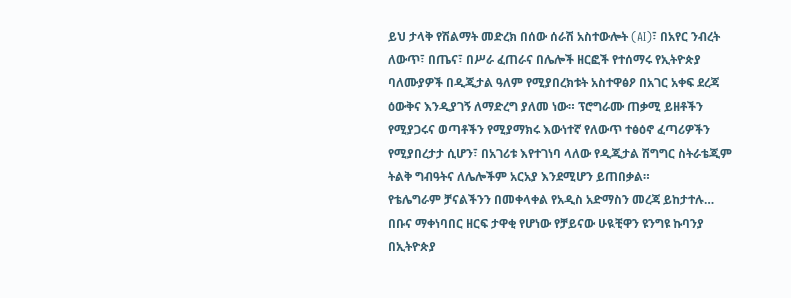ይህ ታላቅ የሽልማት መድረክ በሰው ሰራሽ አስተውሎት (AI)፣ በአየር ንብረት ለውጥ፣ በጤና፣ በሥራ ፈጠራና በሌሎች ዘርፎች የተሰማሩ የኢትዮጵያ ባለሙያዎች በዲጂታል ዓለም የሚያበረክቱት አስተዋፅዖ በአገር አቀፍ ደረጃ ዕውቅና እንዲያገኝ ለማድረግ ያለመ ነው። ፕሮግራሙ ጠቃሚ ይዘቶችን የሚያጋሩና ወጣቶችን የሚያማክሩ እውነተኛ የለውጥ ተፅዕኖ ፈጣሪዎችን የሚያበረታታ ሲሆን፣ በአገሪቱ እየተገነባ ላለው የዲጂታል ሽግግር ስትራቴጂም ትልቅ ግብዓትና ለሌሎችም አርአያ እንደሚሆን ይጠበቃል።
የቴሌግራም ቻናልችንን በመቀላቀል የአዲስ አድማስን መረጃ ይከታተሉ…
በቡና ማቀነባበር ዘርፍ ታዋቂ የሆነው የቻይናው ሁዪቺዋን ዩንግዩ ኩባንያ በኢትዮጵያ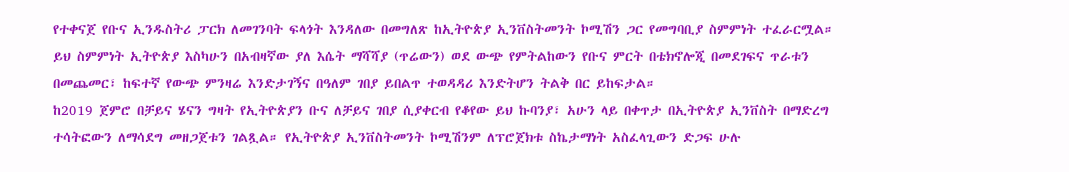የተቀናጀ የቡና ኢንዱስትሪ ፓርክ ለመገንባት ፍላጎት እንዳለው በመግለጽ ከኢትዮጵያ ኢንቨስትመንት ኮሚሽን ጋር የመግባቢያ ስምምነት ተፈራርሟል።
ይህ ስምምነት ኢትዮጵያ እስካሁን በአብዛኛው ያለ እሴት ማሻሻያ (ጥሬውን) ወደ ውጭ የምትልከውን የቡና ምርት በቴክኖሎጂ በመደገፍና ጥራቱን በመጨመር፣ ከፍተኛ የውጭ ምንዛሬ እንድታገኝና በዓለም ገበያ ይበልጥ ተወዳዳሪ እንድትሆን ትልቅ በር ይከፍታል።
ከ2019 ጀምሮ በቻይና ሄናን ግዛት የኢትዮጵያን ቡና ለቻይና ገበያ ሲያቀርብ የቆየው ይህ ኩባንያ፣ አሁን ላይ በቀጥታ በኢትዮጵያ ኢንቨስት በማድረግ ተሳትፎውን ለማሳደግ መዘጋጀቱን ገልጿል። የኢትዮጵያ ኢንቨስትመንት ኮሚሽንም ለፕሮጀክቱ ስኬታማነት አስፈላጊውን ድጋፍ ሁሉ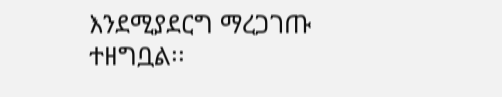እንደሚያደርግ ማረጋገጡ ተዘግቧል፡፡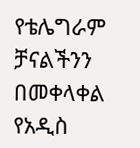የቴሌግራም ቻናልችንን በመቀላቀል የአዲስ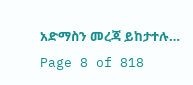አድማስን መረጃ ይከታተሉ…
Page 8 of 818